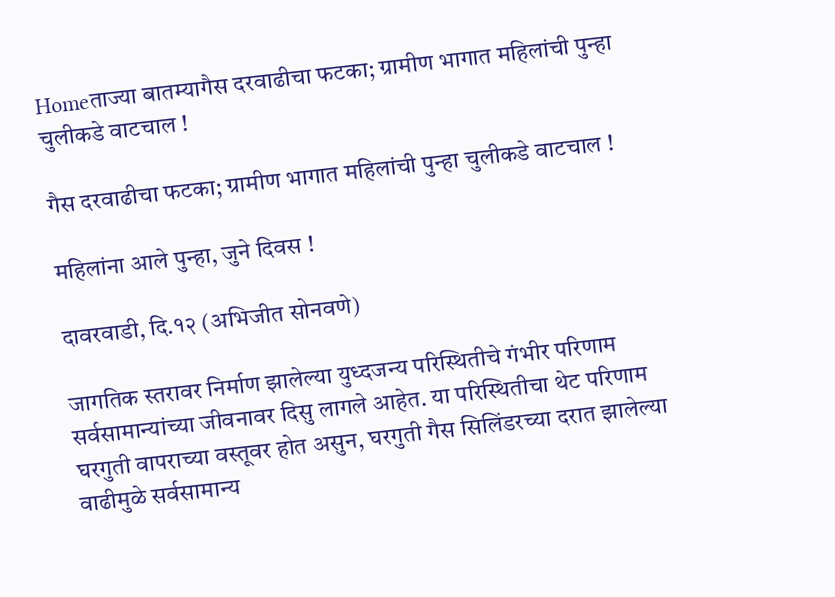Homeताज्या बातम्यागैस दरवाढीचा फटका; ग्रामीण भागात महिलांची पुन्हा चुलीकडे वाटचाल !

गैस दरवाढीचा फटका; ग्रामीण भागात महिलांची पुन्हा चुलीकडे वाटचाल !

महिलांना आले पुन्हा, जुने दिवस !

दावरवाडी, दि.१२ (अभिजीत सोनवणे)

जागतिक स्तरावर निर्माण झालेल्या युध्दजन्य परिस्थितीचे गंभीर परिणाम सर्वसामान्यांच्या जीवनावर दिसु लागले आहेत. या परिस्थितीचा थेट परिणाम घरगुती वापराच्या वस्तूवर होत असुन, घरगुती गैस सिलिंडरच्या दरात झालेल्या वाढीमुळे सर्वसामान्य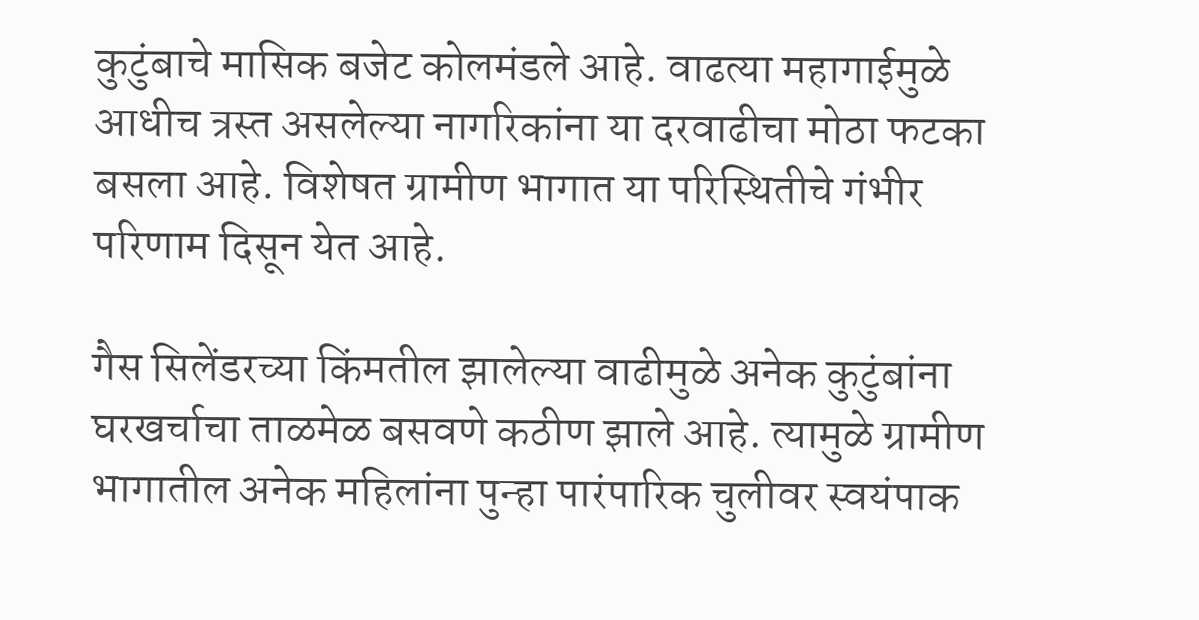कुटुंबाचे मासिक बजेट कोलमंडले आहे. वाढत्या महागाईमुळे आधीच त्रस्त असलेल्या नागरिकांना या दरवाढीचा मोठा फटका बसला आहे. विशेषत ग्रामीण भागात या परिस्थितीचे गंभीर परिणाम दिसून येत आहे.

गैस सिलेंडरच्या किंमतील झालेल्या वाढीमुळे अनेक कुटुंबांना घरखर्चाचा ताळमेळ बसवणे कठीण झाले आहे. त्यामुळे ग्रामीण भागातील अनेक महिलांना पुन्हा पारंपारिक चुलीवर स्वयंपाक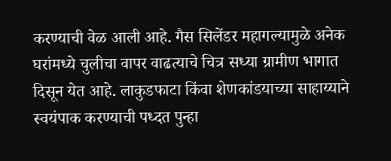करण्याची वेळ आली आहे. गैस सिलेंडर महागल्यामुळे अनेक घरांमध्ये चुलीचा वापर वाढत्याचे चित्र सध्या ग्रामीण भागात दिसून येत आहे. लाकुडफाटा किंवा शेणकांडयाच्या साहाय्याने स्वयंपाक करण्याची पध्दत पुन्हा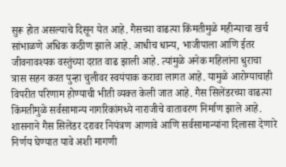सुरू होत असल्याचे दिसून येत आहे. गैसच्या वाढत्या किंमतीमुळे महीन्याचा खर्च सांभाळणे अधिक कठीण झाले आहे. आधीच धान्य, भाजीपाला आणि ईतर जीवनावश्यक वस्तुंच्या दरात वाढ झाली आहे. त्यांमुळे अनेक महिलांना धुराचा त्रास सहन करत पुन्हा चुलीवर स्वयंपाक करावा लागत आहे. यामुळे आरोग्याचाही विपरीत परिणाम होण्याची भीती व्यक्त केली जात आहे. गैस सिलेंडरच्या वाढत्या किंमतीमुळे सर्वसामान्य नागरिकांमध्ये नाराजीचे वातावरण निर्माण झाले आहे. शासनाने गैस सिलेंडर दरावर नियंत्रण आणावे आणि सर्वसामान्यांना दिलासा देणारे निर्णय घेण्यात यावे अशी मागणी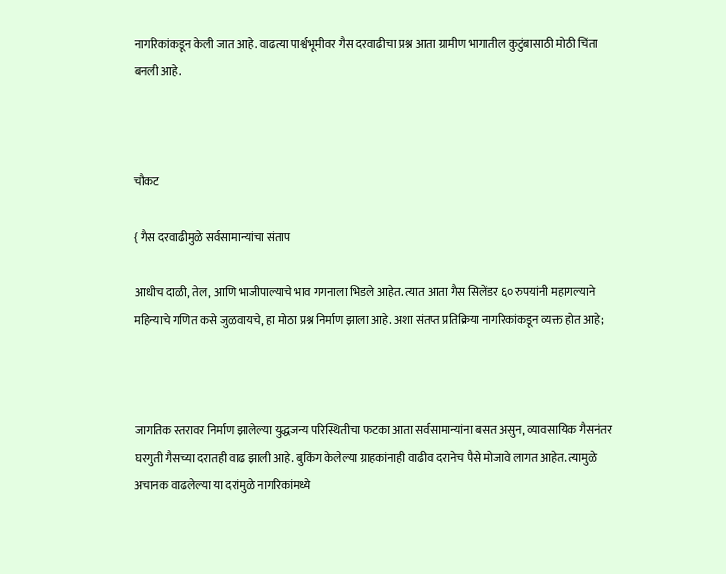नागरिकांकडून केली जात आहे. वाढत्या पार्श्वभूमीवर गैस दरवाढीचा प्रश्न आता ग्रामीण भागातील कुटुंबासाठी मोठी चिंता बनली आहे.



चौकट

{ गैस दरवाढीमुळे सर्वसामान्यांचा संताप

आधीच दाळी, तेल, आणि भाजीपाल्याचे भाव गगनाला भिडले आहेत. त्यात आता गैस सिलेंडर ६० रुपयांनी महागल्याने महिन्याचे गणित कसे जुळवायचे, हा मोठा प्रश्न निर्माण झाला आहे. अशा संतप्त प्रतिक्रिया नागरिकांकडून व्यक्त होत आहे;



जागतिक स्तरावर निर्माण झालेल्या युद्धजन्य परिस्थितीचा फटका आता सर्वसामान्यांना बसत असुन, व्यावसायिक गैसनंतर घरगुती गैसच्या दरातही वाढ झाली आहे. बुकिंग केलेल्या ग्राहकांनाही वाढीव दरानेच पैसे मोजावे लागत आहेत. त्यामुळे अचानक वाढलेल्या या दरांमुळे नागरिकांमध्ये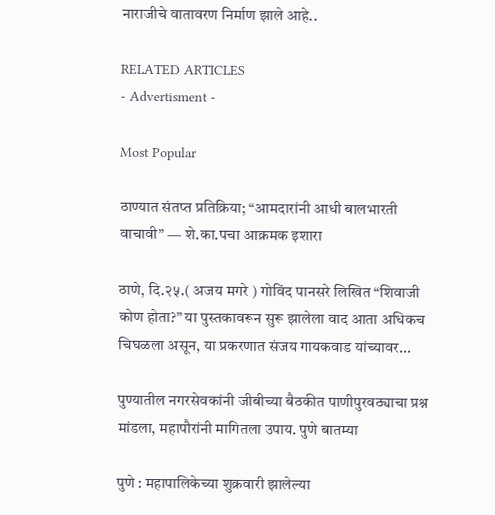नाराजीचे वातावरण निर्माण झाले आहे..

RELATED ARTICLES
- Advertisment -

Most Popular

ठाण्यात संतप्त प्रतिक्रिया; “आमदारांनी आधी बालभारती वाचावी” — शे.का.पचा आक्रमक इशारा

ठाणे, दि.२५.( अजय मगरे ) गोविंद पानसरे लिखित “शिवाजी कोण होता?” या पुस्तकावरून सुरू झालेला वाद आता अधिकच चिघळला असून, या प्रकरणात संजय गायकवाड यांच्यावर...

पुण्यातील नगरसेवकांनी जीबीच्या बैठकीत पाणीपुरवठ्याचा प्रश्न मांडला, महापौरांनी मागितला उपाय. पुणे बातम्या

पुणे : महापालिकेच्या शुक्रवारी झालेल्या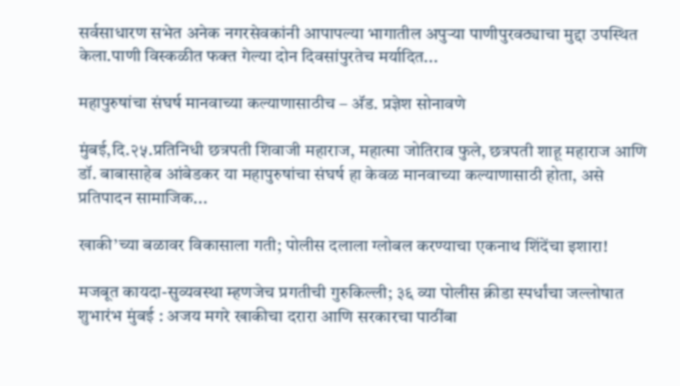सर्वसाधारण सभेत अनेक नगरसेवकांनी आपापल्या भागातील अपुऱ्या पाणीपुरवठ्याचा मुद्दा उपस्थित केला.पाणी विस्कळीत फक्त गेल्या दोन दिवसांपुरतेच मर्यादित...

महापुरुषांचा संघर्ष मानवाच्या कल्याणासाठीच – अ‍ॅड. प्रज्ञेश सोनावणे

मुंबई,दि.२५.प्रतिनिधी छत्रपती शिवाजी महाराज, महात्मा जोतिराव फुले, छत्रपती शाहू महाराज आणि डॉ. बाबासाहेब आंबेडकर या महापुरुषांचा संघर्ष हा केवळ मानवाच्या कल्याणासाठी होता, असे प्रतिपादन सामाजिक...

खाकी’च्या बळावर विकासाला गती; पोलीस दलाला ग्लोबल करण्याचा एकनाथ शिंदेंचा इशारा!

मजबूत कायदा-सुव्यवस्था म्हणजेच प्रगतीची गुरुकिल्ली; ३६ व्या पोलीस क्रीडा स्पर्धांचा जल्लोषात शुभारंभ मुंबई : अजय मगरे खाकीचा दरारा आणि सरकारचा पाठींबा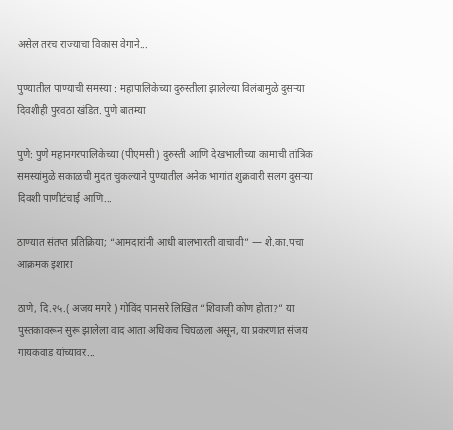असेल तरच राज्याचा विकास वेगाने...

पुण्यातील पाण्याची समस्या : महापालिकेच्या दुरुस्तीला झालेल्या विलंबामुळे दुसऱ्या दिवशीही पुरवठा खंडित. पुणे बातम्या

पुणे: पुणे महानगरपालिकेच्या (पीएमसी) दुरुस्ती आणि देखभालीच्या कामाची तांत्रिक समस्यांमुळे सकाळची मुदत चुकल्याने पुण्यातील अनेक भागांत शुक्रवारी सलग दुसऱ्या दिवशी पाणीटंचाई आणि...

ठाण्यात संतप्त प्रतिक्रिया; “आमदारांनी आधी बालभारती वाचावी” — शे.का.पचा आक्रमक इशारा

ठाणे, दि.२५.( अजय मगरे ) गोविंद पानसरे लिखित “शिवाजी कोण होता?” या पुस्तकावरून सुरू झालेला वाद आता अधिकच चिघळला असून, या प्रकरणात संजय गायकवाड यांच्यावर...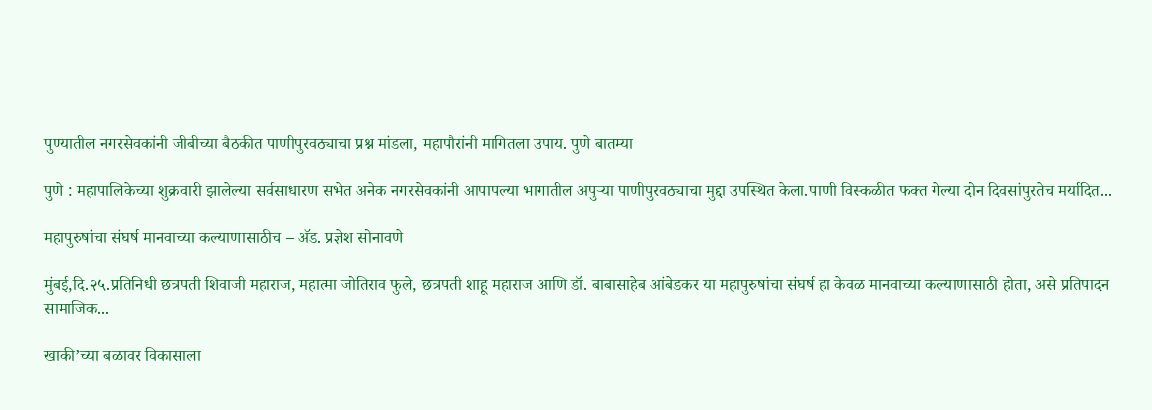पुण्यातील नगरसेवकांनी जीबीच्या बैठकीत पाणीपुरवठ्याचा प्रश्न मांडला, महापौरांनी मागितला उपाय. पुणे बातम्या

पुणे : महापालिकेच्या शुक्रवारी झालेल्या सर्वसाधारण सभेत अनेक नगरसेवकांनी आपापल्या भागातील अपुऱ्या पाणीपुरवठ्याचा मुद्दा उपस्थित केला.पाणी विस्कळीत फक्त गेल्या दोन दिवसांपुरतेच मर्यादित...

महापुरुषांचा संघर्ष मानवाच्या कल्याणासाठीच – अ‍ॅड. प्रज्ञेश सोनावणे

मुंबई,दि.२५.प्रतिनिधी छत्रपती शिवाजी महाराज, महात्मा जोतिराव फुले, छत्रपती शाहू महाराज आणि डॉ. बाबासाहेब आंबेडकर या महापुरुषांचा संघर्ष हा केवळ मानवाच्या कल्याणासाठी होता, असे प्रतिपादन सामाजिक...

खाकी’च्या बळावर विकासाला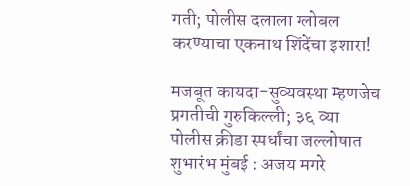गती; पोलीस दलाला ग्लोबल करण्याचा एकनाथ शिंदेंचा इशारा!

मजबूत कायदा-सुव्यवस्था म्हणजेच प्रगतीची गुरुकिल्ली; ३६ व्या पोलीस क्रीडा स्पर्धांचा जल्लोषात शुभारंभ मुंबई : अजय मगरे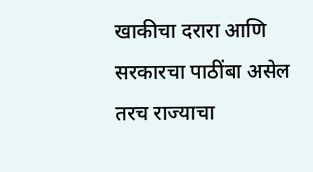खाकीचा दरारा आणि सरकारचा पाठींबा असेल तरच राज्याचा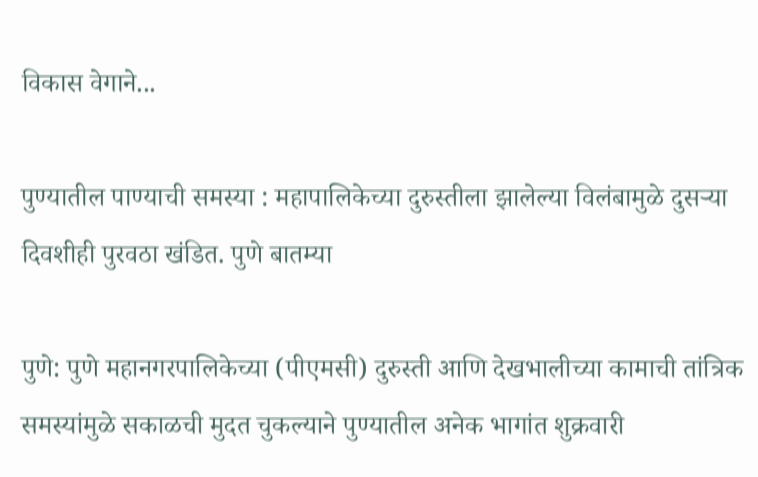विकास वेगाने...

पुण्यातील पाण्याची समस्या : महापालिकेच्या दुरुस्तीला झालेल्या विलंबामुळे दुसऱ्या दिवशीही पुरवठा खंडित. पुणे बातम्या

पुणे: पुणे महानगरपालिकेच्या (पीएमसी) दुरुस्ती आणि देखभालीच्या कामाची तांत्रिक समस्यांमुळे सकाळची मुदत चुकल्याने पुण्यातील अनेक भागांत शुक्रवारी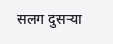सलग दुसऱ्या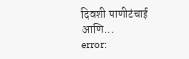दिवशी पाणीटंचाई आणि...
error: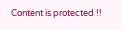Content is protected !!